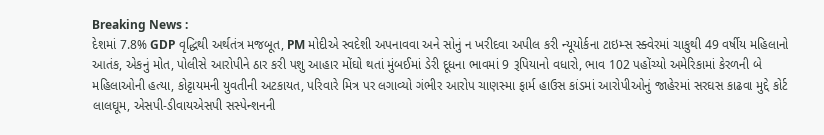Breaking News :
દેશમાં 7.8% GDP વૃદ્ધિથી અર્થતંત્ર મજબૂત, PM મોદીએ સ્વદેશી અપનાવવા અને સોનું ન ખરીદવા અપીલ કરી ન્યૂયોર્કના ટાઇમ્સ સ્ક્વેરમાં ચાકુથી 49 વર્ષીય મહિલાનો આતંક, એકનું મોત, પોલીસે આરોપીને ઠાર કરી પશુ આહાર મોંઘો થતાં મુંબઈમાં ડેરી દૂધના ભાવમાં 9 રૂપિયાનો વધારો, ભાવ 102 પહોંચ્યો અમેરિકામાં કેરળની બે મહિલાઓની હત્યા, કોટ્ટાયમની યુવતીની અટકાયત, પરિવારે મિત્ર પર લગાવ્યો ગંભીર આરોપ ચાણસ્મા ફાર્મ હાઉસ કાંડમાં આરોપીઓનું જાહેરમાં સરઘસ કાઢવા મુદ્દે કોર્ટ લાલઘૂમ, એસપી-ડીવાયએસપી સસ્પેન્શનની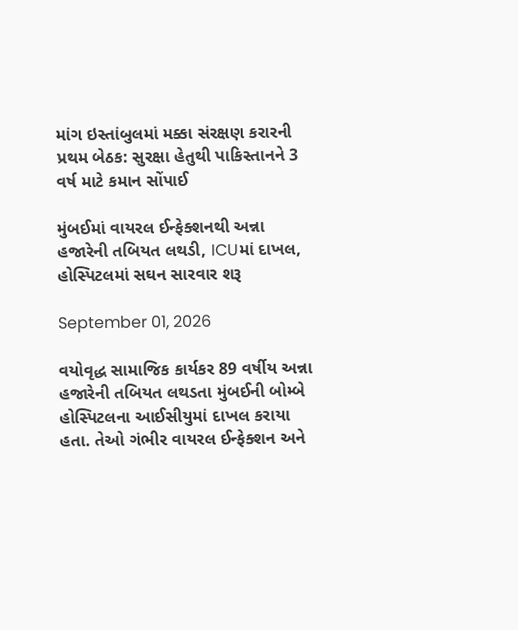માંગ ઇસ્તાંબુલમાં મક્કા સંરક્ષણ કરારની પ્રથમ બેઠક: સુરક્ષા હેતુથી પાકિસ્તાનને 3 વર્ષ માટે કમાન સોંપાઈ

મુંબઈમાં વાયરલ ઈન્ફેક્શનથી અન્ના હજારેની તબિયત લથડી, ICUમાં દાખલ, હોસ્પિટલમાં સઘન સારવાર શરૂ

September 01, 2026

વયોવૃદ્ધ સામાજિક કાર્યકર 89 વર્ષીય અન્ના હજારેની તબિયત લથડતા મુંબઈની બોમ્બે હોસ્પિટલના આઈસીયુમાં દાખલ કરાયા હતા. તેઓ ગંભીર વાયરલ ઈન્ફેક્શન અને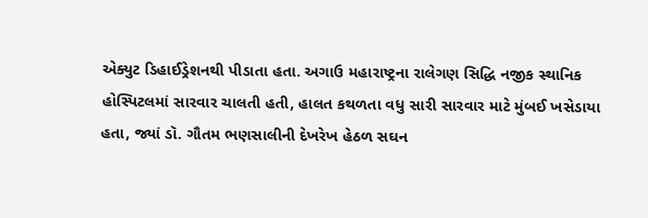એક્યુટ ડિહાઈડ્રેશનથી પીડાતા હતા. અગાઉ મહારાષ્ટ્રના રાલેગણ સિદ્ધિ નજીક સ્થાનિક હોસ્પિટલમાં સારવાર ચાલતી હતી, હાલત કથળતા વધુ સારી સારવાર માટે મુંબઈ ખસેડાયા હતા, જ્યાં ડૉ. ગૌતમ ભણસાલીની દેખરેખ હેઠળ સઘન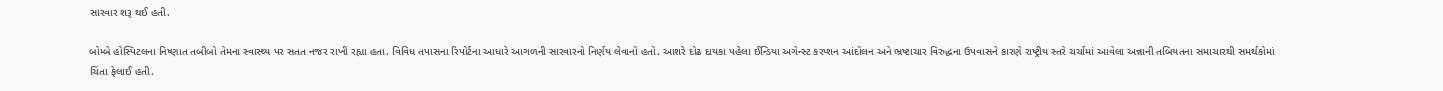સારવાર શરૂ થઈ હતી.

બોમ્બે હોસ્પિટલના નિષ્ણાત તબીબો તેમના સ્વાસ્થ્ય પર સતત નજર રાખી રહ્યા હતા. વિવિધ તપાસના રિપોર્ટના આધારે આગળની સારવારનો નિર્ણય લેવાનો હતો. આશરે દોઢ દાયકા પહેલા ઈન્ડિયા અગેન્સ્ટ કરપ્શન આંદોલન અને ભ્રષ્ટાચાર વિરુદ્ધના ઉપવાસને કારણે રાષ્ટ્રીય સ્તરે ચર્ચામાં આવેલા અન્નાની તબિયતના સમાચારથી સમર્થકોમાં ચિંતા ફેલાઈ હતી.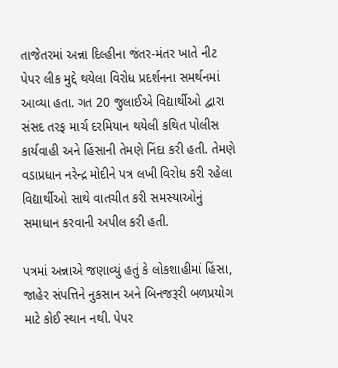તાજેતરમાં અન્ના દિલ્હીના જંતર-મંતર ખાતે નીટ પેપર લીક મુદ્દે થયેલા વિરોધ પ્રદર્શનના સમર્થનમાં આવ્યા હતા. ગત 20 જુલાઈએ વિદ્યાર્થીઓ દ્વારા સંસદ તરફ માર્ચ દરમિયાન થયેલી કથિત પોલીસ કાર્યવાહી અને હિંસાની તેમણે નિંદા કરી હતી. તેમણે વડાપ્રધાન નરેન્દ્ર મોદીને પત્ર લખી વિરોધ કરી રહેલા વિદ્યાર્થીઓ સાથે વાતચીત કરી સમસ્યાઓનું સમાધાન કરવાની અપીલ કરી હતી.

પત્રમાં અન્નાએ જણાવ્યું હતું કે લોકશાહીમાં હિંસા, જાહેર સંપત્તિને નુકસાન અને બિનજરૂરી બળપ્રયોગ માટે કોઈ સ્થાન નથી. પેપર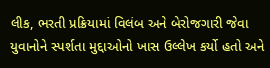લીક, ભરતી પ્રક્રિયામાં વિલંબ અને બેરોજગારી જેવા યુવાનોને સ્પર્શતા મુદ્દાઓનો ખાસ ઉલ્લેખ કર્યો હતો અને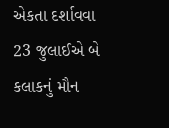એકતા દર્શાવવા 23 જુલાઈએ બે કલાકનું મૌન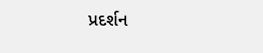પ્રદર્શન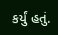કર્યું હતું.